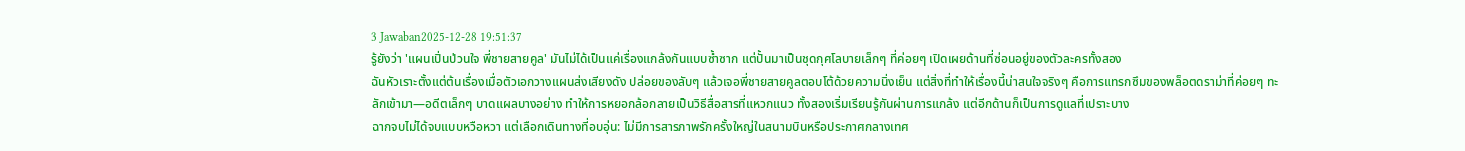3 Jawaban2025-12-28 19:51:37
รู้ยังว่า 'แผนเปิ่นป่วนใจ พี่ชายสายคูล' มันไม่ได้เป็นแค่เรื่องแกล้งกันแบบซ้ำซาก แต่ปั้นมาเป็นชุดกุศโลบายเล็กๆ ที่ค่อยๆ เปิดเผยด้านที่ซ่อนอยู่ของตัวละครทั้งสอง
ฉันหัวเราะตั้งแต่ต้นเรื่องเมื่อตัวเอกวางแผนส่งเสียงดัง ปล่อยของลับๆ แล้วเจอพี่ชายสายคูลตอบโต้ด้วยความนิ่งเย็น แต่สิ่งที่ทำให้เรื่องนี้น่าสนใจจริงๆ คือการแทรกซึมของพล็อตดราม่าที่ค่อยๆ ทะลักเข้ามา—อดีตเล็กๆ บาดแผลบางอย่าง ทำให้การหยอกล้อกลายเป็นวิธีสื่อสารที่แหวกแนว ทั้งสองเริ่มเรียนรู้กันผ่านการแกล้ง แต่อีกด้านก็เป็นการดูแลที่เปราะบาง
ฉากจบไม่ได้จบแบบหวือหวา แต่เลือกเดินทางที่อบอุ่น: ไม่มีการสารภาพรักครั้งใหญ่ในสนามบินหรือประกาศกลางเทศ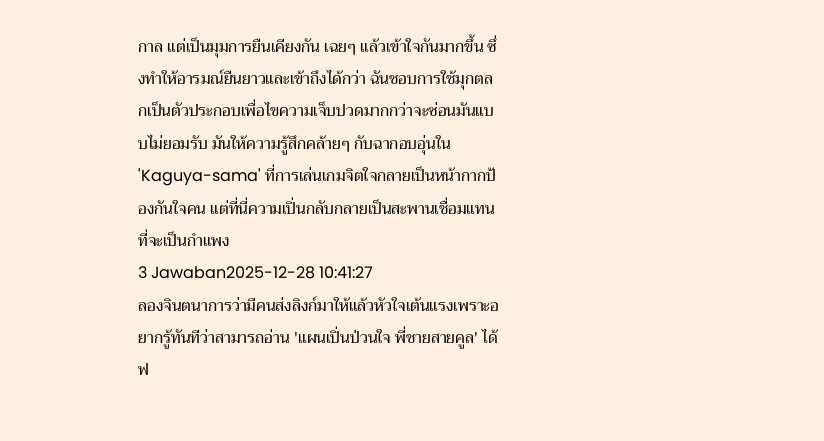กาล แต่เป็นมุมการยืนเคียงกัน เฉยๆ แล้วเข้าใจกันมากขึ้น ซึ่งทำให้อารมณ์ยืนยาวและเข้าถึงได้กว่า ฉันชอบการใช้มุกตลกเป็นตัวประกอบเพื่อไขความเจ็บปวดมากกว่าจะซ่อนมันแบบไม่ยอมรับ มันให้ความรู้สึกคล้ายๆ กับฉากอบอุ่นใน 'Kaguya-sama' ที่การเล่นเกมจิตใจกลายเป็นหน้ากากป้องกันใจคน แต่ที่นี่ความเปิ่นกลับกลายเป็นสะพานเชื่อมแทนที่จะเป็นกำแพง
3 Jawaban2025-12-28 10:41:27
ลองจินตนาการว่ามีคนส่งลิงก์มาให้แล้วหัวใจเต้นแรงเพราะอยากรู้ทันทีว่าสามารถอ่าน 'แผนเปิ่นป่วนใจ พี่ชายสายคูล' ได้ฟ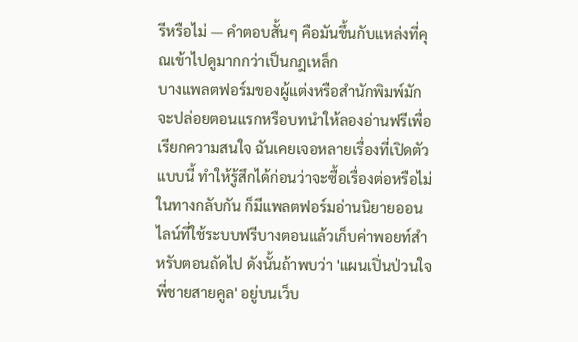รีหรือไม่ — คำตอบสั้นๆ คือมันขึ้นกับแหล่งที่คุณเข้าไปดูมากกว่าเป็นกฎเหล็ก
บางแพลตฟอร์มของผู้แต่งหรือสำนักพิมพ์มักจะปล่อยตอนแรกหรือบทนำให้ลองอ่านฟรีเพื่อเรียกความสนใจ ฉันเคยเจอหลายเรื่องที่เปิดตัวแบบนี้ ทำให้รู้สึกได้ก่อนว่าจะซื้อเรื่องต่อหรือไม่ ในทางกลับกัน ก็มีแพลตฟอร์มอ่านนิยายออนไลน์ที่ใช้ระบบฟรีบางตอนแล้วเก็บค่าพอยท์สำหรับตอนถัดไป ดังนั้นถ้าพบว่า 'แผนเปิ่นป่วนใจ พี่ชายสายคูล' อยู่บนเว็บ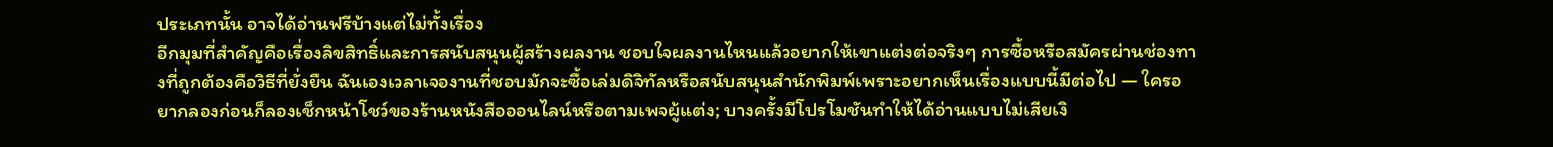ประเภทนั้น อาจได้อ่านฟรีบ้างแต่ไม่ทั้งเรื่อง
อีกมุมที่สำคัญคือเรื่องลิขสิทธิ์และการสนับสนุนผู้สร้างผลงาน ชอบใจผลงานไหนแล้วอยากให้เขาแต่งต่อจริงๆ การซื้อหรือสมัครผ่านช่องทางที่ถูกต้องคือวิธีที่ยั่งยืน ฉันเองเวลาเจองานที่ชอบมักจะซื้อเล่มดิจิทัลหรือสนับสนุนสำนักพิมพ์เพราะอยากเห็นเรื่องแบบนี้มีต่อไป — ใครอยากลองก่อนก็ลองเช็กหน้าโชว์ของร้านหนังสือออนไลน์หรือตามเพจผู้แต่ง; บางครั้งมีโปรโมชันทำให้ได้อ่านแบบไม่เสียเงิ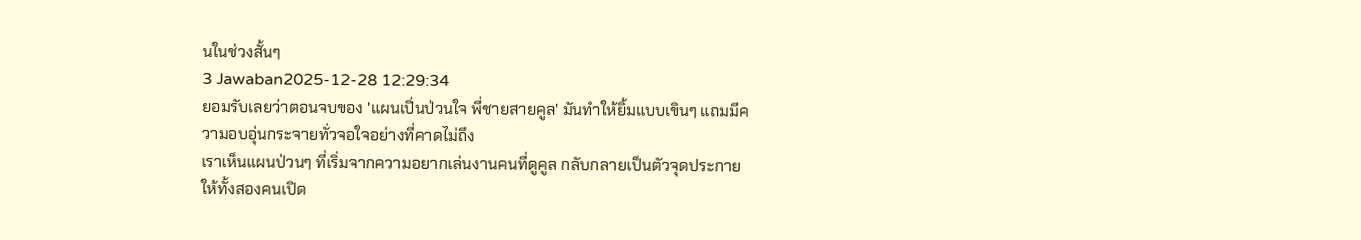นในช่วงสั้นๆ
3 Jawaban2025-12-28 12:29:34
ยอมรับเลยว่าตอนจบของ 'แผนเปิ่นป่วนใจ พี่ชายสายคูล' มันทำให้ยิ้มแบบเขินๆ แถมมีความอบอุ่นกระจายทั่วจอใจอย่างที่คาดไม่ถึง
เราเห็นแผนป่วนๆ ที่เริ่มจากความอยากเล่นงานคนที่ดูคูล กลับกลายเป็นตัวจุดประกายให้ทั้งสองคนเปิด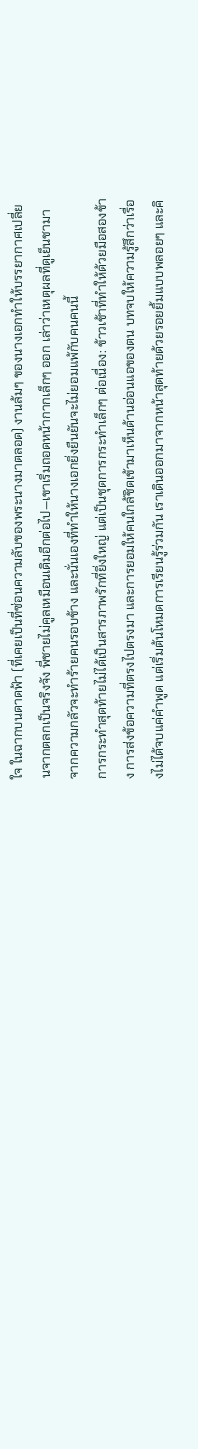ใจ ในฉากบนดาดฟ้า (ที่เคยเป็นที่ซ่อนความลับของพระนางมาตลอด) งานล้มๆ ของนางเอกทำให้บรรยากาศเปลี่ยนจากตลกเป็นจริงจัง พี่ชายไม่คูลเหมือนเดิมอีกต่อไป—เขาเริ่มถอดหน้ากากเล็กๆ ออก เล่าว่าเหตุผลที่ดูเย็นชามาจากความกลัวจะทำร้ายคนรอบข้าง และนั่นเองที่ทำให้นางเอกยิ่งยืนยันจะไม่ยอมแพ้กับคนคนนี้
การกระทำสุดท้ายไม่ได้เป็นสารภาพรักที่ยิ่งใหญ่ แต่เป็นชุดการกระทำเล็กๆ ต่อเนื่อง: ข้าวเช้าที่ทำให้ด้วยมือสองข้าง การส่งข้อความที่ตรงไปตรงมา และการยอมให้คนใกล้ชิดเข้ามาเห็นด้านอ่อนแอของตน บทจบให้ความรู้สึกว่าเรื่องไม่ได้จบแค่คำพูด แต่เริ่มต้นโหมดการเรียนรู้ร่วมกัน เราเดินออกมาจากหน้าสุดท้ายด้วยรอยยิ้มแบบพลอยๆ และคิ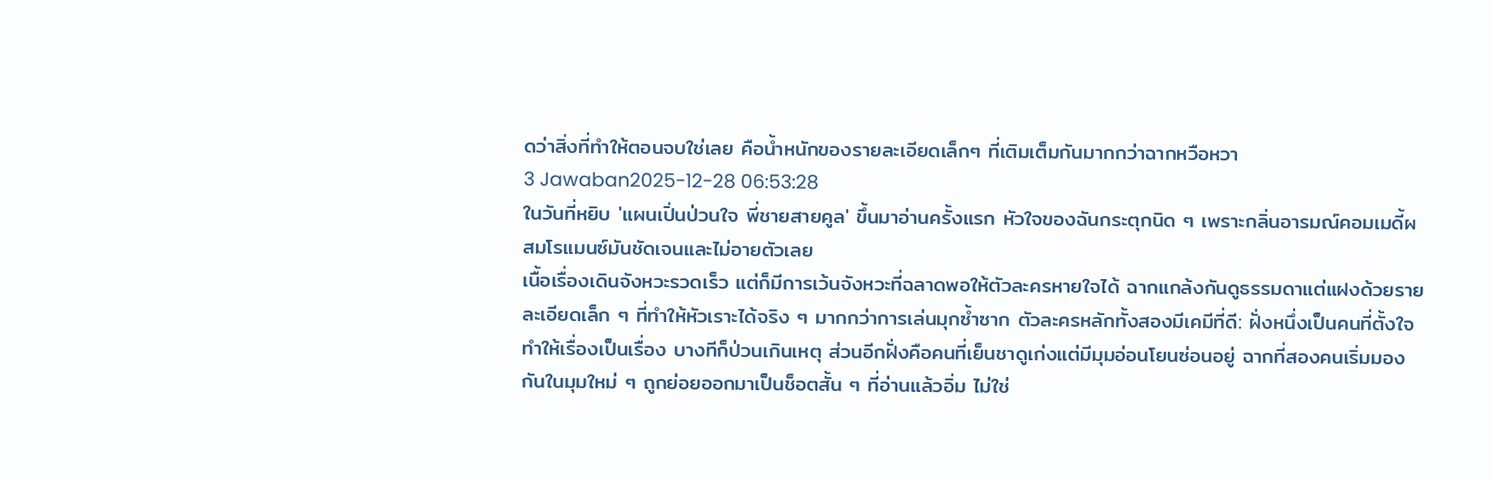ดว่าสิ่งที่ทำให้ตอนจบใช่เลย คือน้ำหนักของรายละเอียดเล็กๆ ที่เติมเต็มกันมากกว่าฉากหวือหวา
3 Jawaban2025-12-28 06:53:28
ในวันที่หยิบ 'แผนเปิ่นป่วนใจ พี่ชายสายคูล' ขึ้นมาอ่านครั้งแรก หัวใจของฉันกระตุกนิด ๆ เพราะกลิ่นอารมณ์คอมเมดี้ผสมโรแมนซ์มันชัดเจนและไม่อายตัวเลย
เนื้อเรื่องเดินจังหวะรวดเร็ว แต่ก็มีการเว้นจังหวะที่ฉลาดพอให้ตัวละครหายใจได้ ฉากแกล้งกันดูธรรมดาแต่แฝงด้วยรายละเอียดเล็ก ๆ ที่ทำให้หัวเราะได้จริง ๆ มากกว่าการเล่นมุกซ้ำซาก ตัวละครหลักทั้งสองมีเคมีที่ดี: ฝั่งหนึ่งเป็นคนที่ตั้งใจทำให้เรื่องเป็นเรื่อง บางทีก็ป่วนเกินเหตุ ส่วนอีกฝั่งคือคนที่เย็นชาดูเก่งแต่มีมุมอ่อนโยนซ่อนอยู่ ฉากที่สองคนเริ่มมองกันในมุมใหม่ ๆ ถูกย่อยออกมาเป็นช็อตสั้น ๆ ที่อ่านแล้วอิ่ม ไม่ใช่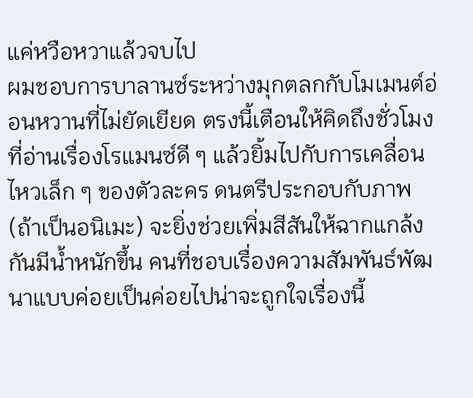แค่หวือหวาแล้วจบไป
ผมชอบการบาลานซ์ระหว่างมุกตลกกับโมเมนต์อ่อนหวานที่ไม่ยัดเยียด ตรงนี้เตือนให้คิดถึงชั่วโมงที่อ่านเรื่องโรแมนซ์ดี ๆ แล้วยิ้มไปกับการเคลื่อนไหวเล็ก ๆ ของตัวละคร ดนตรีประกอบกับภาพ (ถ้าเป็นอนิเมะ) จะยิ่งช่วยเพิ่มสีสันให้ฉากแกล้งกันมีน้ำหนักขึ้น คนที่ชอบเรื่องความสัมพันธ์พัฒนาแบบค่อยเป็นค่อยไปน่าจะถูกใจเรื่องนี้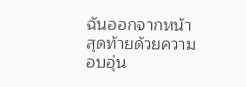ฉันออกจากหน้าสุดท้ายด้วยความอบอุ่น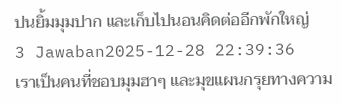ปนยิ้มมุมปาก และเก็บไปนอนคิดต่ออีกพักใหญ่
3 Jawaban2025-12-28 22:39:36
เราเป็นคนที่ชอบมุมฮาๆ และมุขแผนกรุยทางความ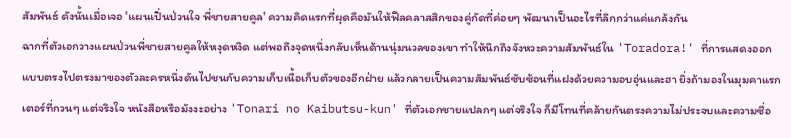สัมพันธ์ ดังนั้นเมื่อเจอ 'แผนเปิ่นป่วนใจ พี่ชายสายคูล' ความคิดแรกที่ผุดคือมันให้ฟีลคลาสสิกของคู่กัดที่ค่อยๆ พัฒนาเป็นอะไรที่ลึกกว่าแค่แกล้งกัน
ฉากที่ตัวเอกวางแผนป่วนพี่ชายสายคูลให้หงุดหงิด แต่พอถึงจุดหนึ่งกลับเห็นด้านนุ่มนวลของเขา ทำให้นึกถึงจังหวะความสัมพันธ์ใน 'Toradora!' ที่การแสดงออกแบบตรงไปตรงมาของตัวละครหนึ่งดันไปชนกับความเก็บเนื้อเก็บตัวของอีกฝ่าย แล้วกลายเป็นความสัมพันธ์ซับซ้อนที่แฝงด้วยความอบอุ่นและฮา ยิ่งถ้ามองในมุมคาแรกเตอร์ที่กวนๆ แต่จริงใจ หนังสือหรือมังงะอย่าง 'Tonari no Kaibutsu-kun' ที่ตัวเอกชายแปลกๆ แต่จริงใจ ก็มีโทนที่คล้ายกันตรงความไม่ประจบและความซื่อ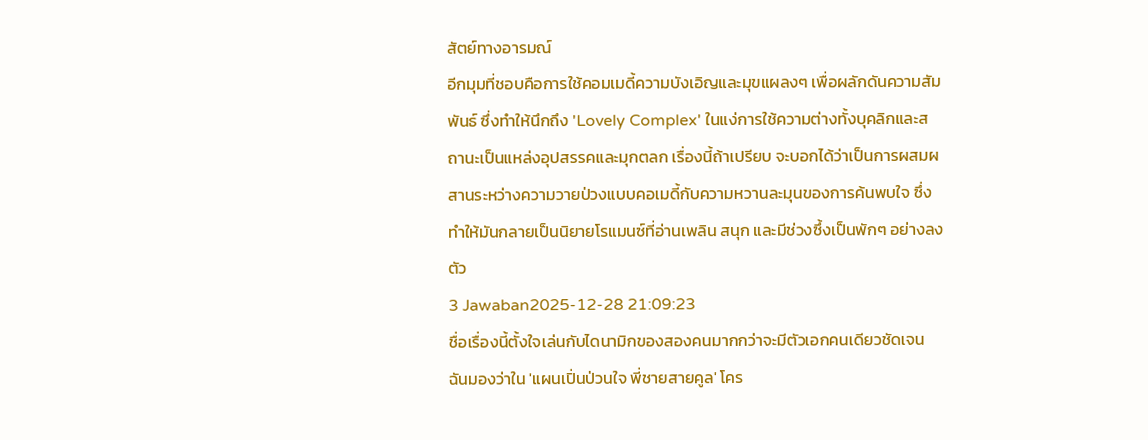สัตย์ทางอารมณ์
อีกมุมที่ชอบคือการใช้คอมเมดี้ความบังเอิญและมุขแผลงๆ เพื่อผลักดันความสัมพันธ์ ซึ่งทำให้นึกถึง 'Lovely Complex' ในแง่การใช้ความต่างทั้งบุคลิกและสถานะเป็นแหล่งอุปสรรคและมุกตลก เรื่องนี้ถ้าเปรียบ จะบอกได้ว่าเป็นการผสมผสานระหว่างความวายป่วงแบบคอเมดี้กับความหวานละมุนของการค้นพบใจ ซึ่งทำให้มันกลายเป็นนิยายโรแมนซ์ที่อ่านเพลิน สนุก และมีช่วงซึ้งเป็นพักๆ อย่างลงตัว
3 Jawaban2025-12-28 21:09:23
ชื่อเรื่องนี้ตั้งใจเล่นกับไดนามิกของสองคนมากกว่าจะมีตัวเอกคนเดียวชัดเจน ฉันมองว่าใน 'แผนเปิ่นป่วนใจ พี่ชายสายคูล' โคร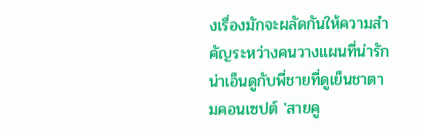งเรื่องมักจะผลัดกันให้ความสำคัญระหว่างคนวางแผนที่น่ารักน่าเอ็นดูกับพี่ชายที่ดูเย็นชาตามคอนเซปต์ 'สายคู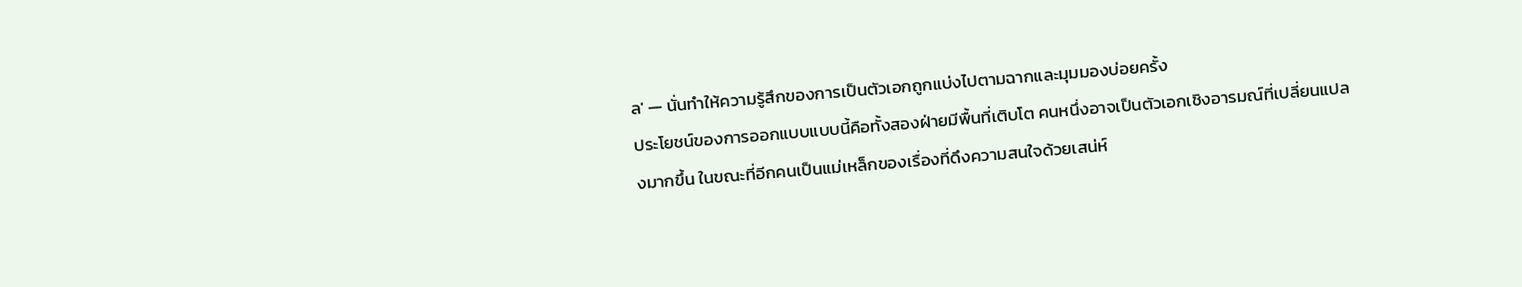ล' — นั่นทำให้ความรู้สึกของการเป็นตัวเอกถูกแบ่งไปตามฉากและมุมมองบ่อยครั้ง
ประโยชน์ของการออกแบบแบบนี้คือทั้งสองฝ่ายมีพื้นที่เติบโต คนหนึ่งอาจเป็นตัวเอกเชิงอารมณ์ที่เปลี่ยนแปลงมากขึ้น ในขณะที่อีกคนเป็นแม่เหล็กของเรื่องที่ดึงความสนใจด้วยเสน่ห์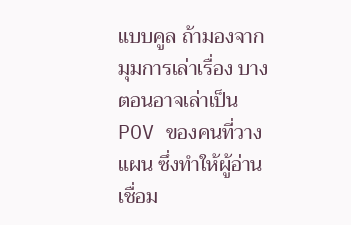แบบคูล ถ้ามองจากมุมการเล่าเรื่อง บางตอนอาจเล่าเป็น POV ของคนที่วางแผน ซึ่งทำให้ผู้อ่านเชื่อม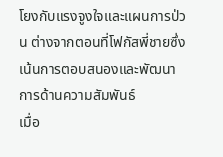โยงกับแรงจูงใจและแผนการป่วน ต่างจากตอนที่โฟกัสพี่ชายซึ่งเน้นการตอบสนองและพัฒนาการด้านความสัมพันธ์
เมื่อ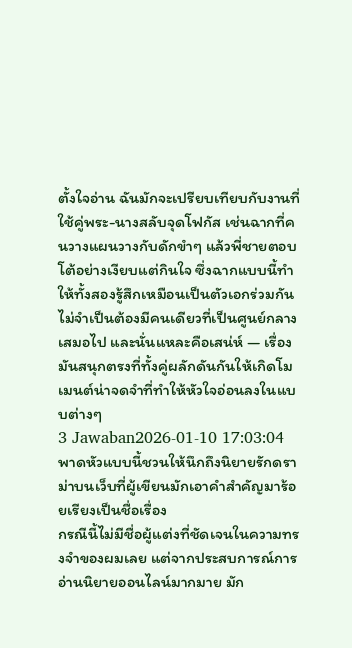ตั้งใจอ่าน ฉันมักจะเปรียบเทียบกับงานที่ใช้คู่พระ-นางสลับจุดโฟกัส เช่นฉากที่คนวางแผนวางกับดักขำๆ แล้วพี่ชายตอบโต้อย่างเงียบแต่กินใจ ซึ่งฉากแบบนี้ทำให้ทั้งสองรู้สึกเหมือนเป็นตัวเอกร่วมกัน ไม่จำเป็นต้องมีคนเดียวที่เป็นศูนย์กลางเสมอไป และนั่นแหละคือเสน่ห์ — เรื่องมันสนุกตรงที่ทั้งคู่ผลักดันกันให้เกิดโมเมนต์น่าจดจำที่ทำให้หัวใจอ่อนลงในแบบต่างๆ
3 Jawaban2026-01-10 17:03:04
พาดหัวแบบนี้ชวนให้นึกถึงนิยายรักดราม่าบนเว็บที่ผู้เขียนมักเอาคำสำคัญมาร้อยเรียงเป็นชื่อเรื่อง
กรณีนี้ไม่มีชื่อผู้แต่งที่ชัดเจนในความทรงจำของผมเลย แต่จากประสบการณ์การอ่านนิยายออนไลน์มากมาย มัก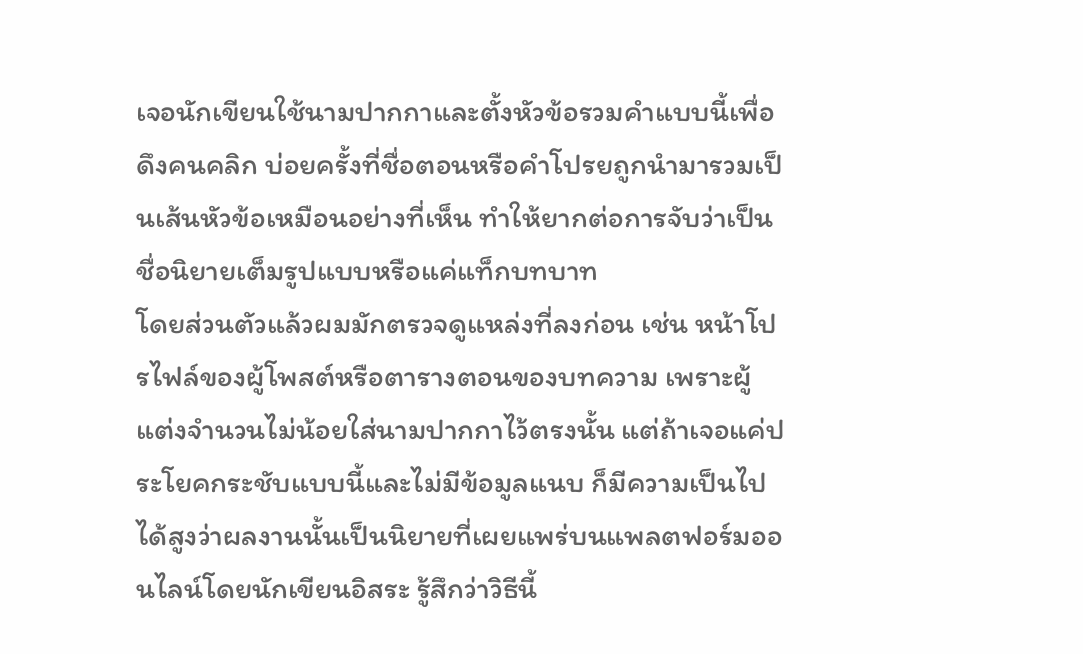เจอนักเขียนใช้นามปากกาและตั้งหัวข้อรวมคำแบบนี้เพื่อดึงคนคลิก บ่อยครั้งที่ชื่อตอนหรือคำโปรยถูกนำมารวมเป็นเส้นหัวข้อเหมือนอย่างที่เห็น ทำให้ยากต่อการจับว่าเป็นชื่อนิยายเต็มรูปแบบหรือแค่แท็กบทบาท
โดยส่วนตัวแล้วผมมักตรวจดูแหล่งที่ลงก่อน เช่น หน้าโปรไฟล์ของผู้โพสต์หรือตารางตอนของบทความ เพราะผู้แต่งจำนวนไม่น้อยใส่นามปากกาไว้ตรงนั้น แต่ถ้าเจอแค่ประโยคกระชับแบบนี้และไม่มีข้อมูลแนบ ก็มีความเป็นไปได้สูงว่าผลงานนั้นเป็นนิยายที่เผยแพร่บนแพลตฟอร์มออนไลน์โดยนักเขียนอิสระ รู้สึกว่าวิธีนี้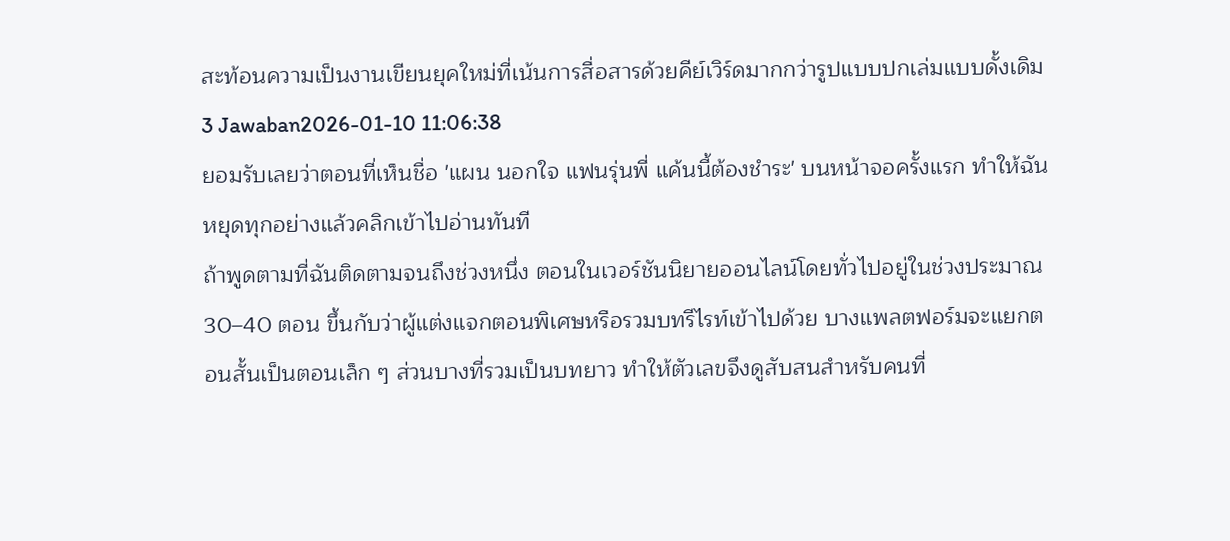สะท้อนความเป็นงานเขียนยุคใหม่ที่เน้นการสื่อสารด้วยคีย์เวิร์ดมากกว่ารูปแบบปกเล่มแบบดั้งเดิม
3 Jawaban2026-01-10 11:06:38
ยอมรับเลยว่าตอนที่เห็นชื่อ 'แผน นอกใจ แฟนรุ่นพี่ แค้นนี้ต้องชำระ' บนหน้าจอครั้งแรก ทำให้ฉันหยุดทุกอย่างแล้วคลิกเข้าไปอ่านทันที
ถ้าพูดตามที่ฉันติดตามจนถึงช่วงหนึ่ง ตอนในเวอร์ชันนิยายออนไลน์โดยทั่วไปอยู่ในช่วงประมาณ 30–40 ตอน ขึ้นกับว่าผู้แต่งแจกตอนพิเศษหรือรวมบทรีไรท์เข้าไปด้วย บางแพลตฟอร์มจะแยกตอนสั้นเป็นตอนเล็ก ๆ ส่วนบางที่รวมเป็นบทยาว ทำให้ตัวเลขจึงดูสับสนสำหรับคนที่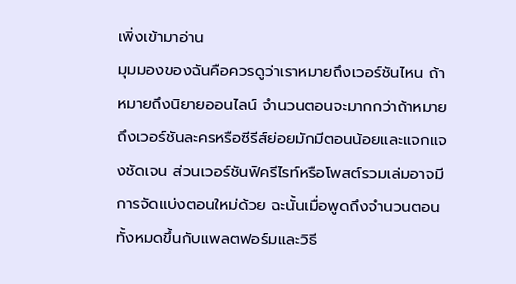เพิ่งเข้ามาอ่าน
มุมมองของฉันคือควรดูว่าเราหมายถึงเวอร์ชันไหน ถ้าหมายถึงนิยายออนไลน์ จำนวนตอนจะมากกว่าถ้าหมายถึงเวอร์ชันละครหรือซีรีส์ย่อยมักมีตอนน้อยและแจกแจงชัดเจน ส่วนเวอร์ชันฟิครีไรท์หรือโพสต์รวมเล่มอาจมีการจัดแบ่งตอนใหม่ด้วย ฉะนั้นเมื่อพูดถึงจำนวนตอน ทั้งหมดขึ้นกับแพลตฟอร์มและวิธี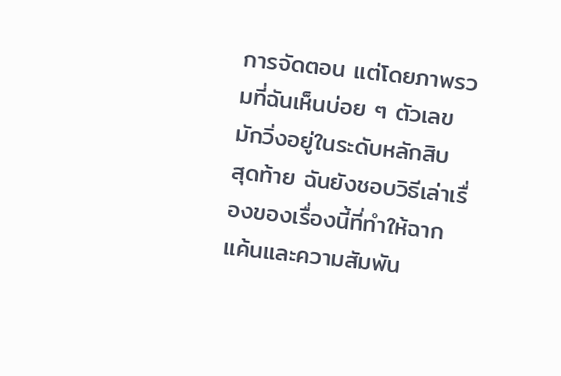การจัดตอน แต่โดยภาพรวมที่ฉันเห็นบ่อย ๆ ตัวเลขมักวิ่งอยู่ในระดับหลักสิบ
สุดท้าย ฉันยังชอบวิธีเล่าเรื่องของเรื่องนี้ที่ทำให้ฉากแค้นและความสัมพัน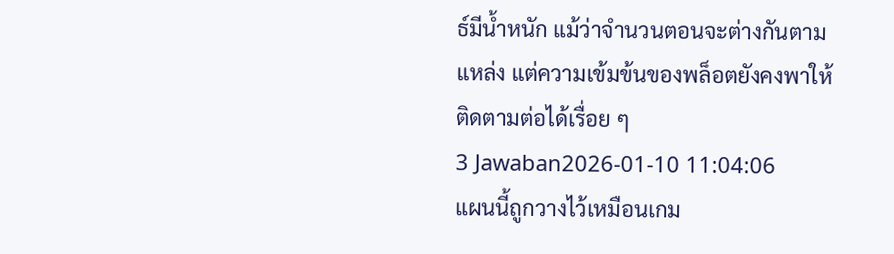ธ์มีน้ำหนัก แม้ว่าจำนวนตอนจะต่างกันตามแหล่ง แต่ความเข้มข้นของพล็อตยังคงพาให้ติดตามต่อได้เรื่อย ๆ
3 Jawaban2026-01-10 11:04:06
แผนนี้ถูกวางไว้เหมือนเกม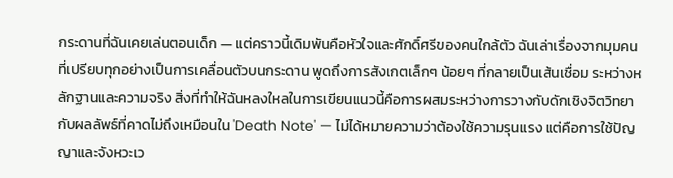กระดานที่ฉันเคยเล่นตอนเด็ก — แต่คราวนี้เดิมพันคือหัวใจและศักดิ์ศรีของคนใกล้ตัว ฉันเล่าเรื่องจากมุมคนที่เปรียบทุกอย่างเป็นการเคลื่อนตัวบนกระดาน พูดถึงการสังเกตเล็กๆ น้อยๆ ที่กลายเป็นเส้นเชื่อม ระหว่างหลักฐานและความจริง สิ่งที่ทำให้ฉันหลงใหลในการเขียนแนวนี้คือการผสมระหว่างการวางกับดักเชิงจิตวิทยา กับผลลัพธ์ที่คาดไม่ถึงเหมือนใน 'Death Note' — ไม่ได้หมายความว่าต้องใช้ความรุนแรง แต่คือการใช้ปัญญาและจังหวะเว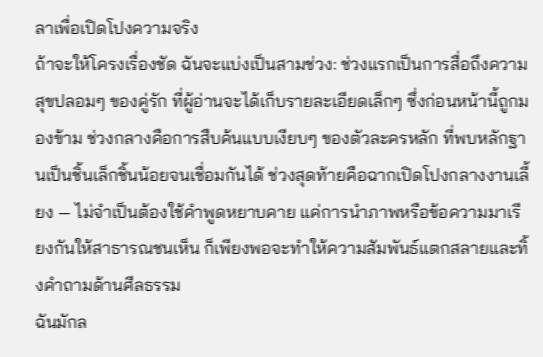ลาเพื่อเปิดโปงความจริง
ถ้าจะให้โครงเรื่องชัด ฉันจะแบ่งเป็นสามช่วง: ช่วงแรกเป็นการสื่อถึงความสุขปลอมๆ ของคู่รัก ที่ผู้อ่านจะได้เก็บรายละเอียดเล็กๆ ซึ่งก่อนหน้านี้ถูกมองข้าม ช่วงกลางคือการสืบค้นแบบเงียบๆ ของตัวละครหลัก ที่พบหลักฐานเป็นชิ้นเล็กชิ้นน้อยจนเชื่อมกันได้ ช่วงสุดท้ายคือฉากเปิดโปงกลางงานเลี้ยง — ไม่จำเป็นต้องใช้คำพูดหยาบคาย แค่การนำภาพหรือข้อความมาเรียงกันให้สาธารณชนเห็น ก็เพียงพอจะทำให้ความสัมพันธ์แตกสลายและทิ้งคำถามด้านศีลธรรม
ฉันมักล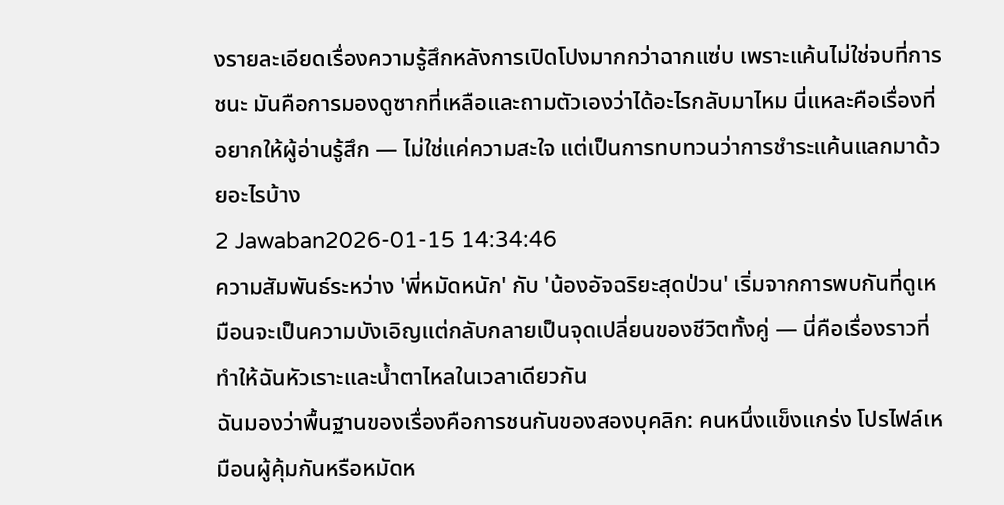งรายละเอียดเรื่องความรู้สึกหลังการเปิดโปงมากกว่าฉากแซ่บ เพราะแค้นไม่ใช่จบที่การชนะ มันคือการมองดูซากที่เหลือและถามตัวเองว่าได้อะไรกลับมาไหม นี่แหละคือเรื่องที่อยากให้ผู้อ่านรู้สึก — ไม่ใช่แค่ความสะใจ แต่เป็นการทบทวนว่าการชำระแค้นแลกมาด้วยอะไรบ้าง
2 Jawaban2026-01-15 14:34:46
ความสัมพันธ์ระหว่าง 'พี่หมัดหนัก' กับ 'น้องอัจฉริยะสุดป่วน' เริ่มจากการพบกันที่ดูเหมือนจะเป็นความบังเอิญแต่กลับกลายเป็นจุดเปลี่ยนของชีวิตทั้งคู่ — นี่คือเรื่องราวที่ทำให้ฉันหัวเราะและน้ำตาไหลในเวลาเดียวกัน
ฉันมองว่าพื้นฐานของเรื่องคือการชนกันของสองบุคลิก: คนหนึ่งแข็งแกร่ง โปรไฟล์เหมือนผู้คุ้มกันหรือหมัดห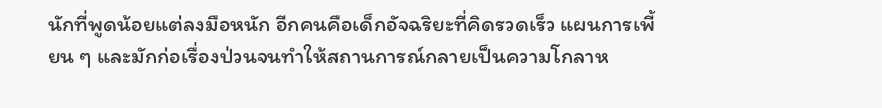นักที่พูดน้อยแต่ลงมือหนัก อีกคนคือเด็กอัจฉริยะที่คิดรวดเร็ว แผนการเพี้ยน ๆ และมักก่อเรื่องป่วนจนทำให้สถานการณ์กลายเป็นความโกลาห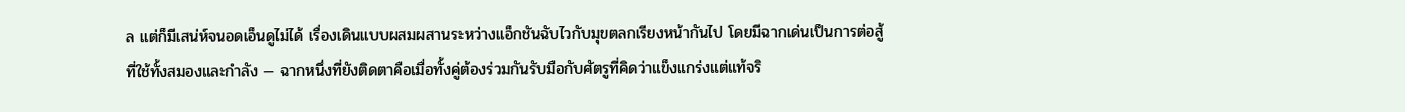ล แต่ก็มีเสน่ห์จนอดเอ็นดูไม่ได้ เรื่องเดินแบบผสมผสานระหว่างแอ็กชันฉับไวกับมุขตลกเรียงหน้ากันไป โดยมีฉากเด่นเป็นการต่อสู้ที่ใช้ทั้งสมองและกำลัง — ฉากหนึ่งที่ยังติดตาคือเมื่อทั้งคู่ต้องร่วมกันรับมือกับศัตรูที่คิดว่าแข็งแกร่งแต่แท้จริ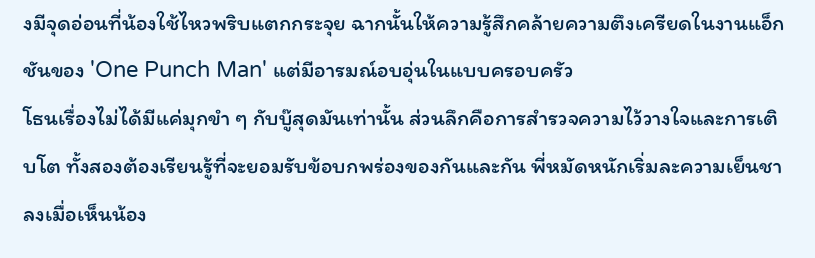งมีจุดอ่อนที่น้องใช้ไหวพริบแตกกระจุย ฉากนั้นให้ความรู้สึกคล้ายความตึงเครียดในงานแอ็กชันของ 'One Punch Man' แต่มีอารมณ์อบอุ่นในแบบครอบครัว
โธนเรื่องไม่ได้มีแค่มุกขำ ๆ กับบู๊สุดมันเท่านั้น ส่วนลึกคือการสำรวจความไว้วางใจและการเติบโต ทั้งสองต้องเรียนรู้ที่จะยอมรับข้อบกพร่องของกันและกัน พี่หมัดหนักเริ่มละความเย็นชาลงเมื่อเห็นน้อง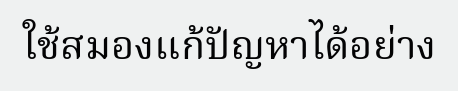ใช้สมองแก้ปัญหาได้อย่าง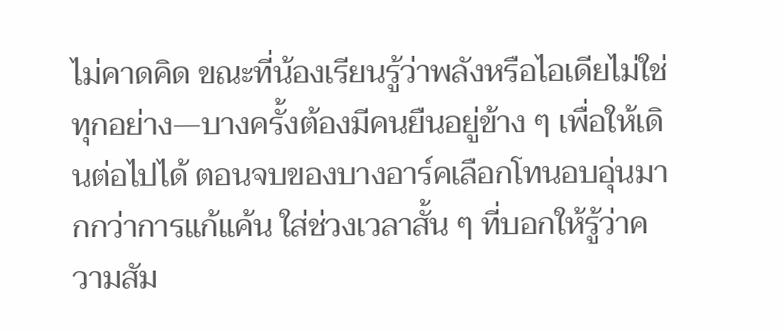ไม่คาดคิด ขณะที่น้องเรียนรู้ว่าพลังหรือไอเดียไม่ใช่ทุกอย่าง—บางครั้งต้องมีคนยืนอยู่ข้าง ๆ เพื่อให้เดินต่อไปได้ ตอนจบของบางอาร์คเลือกโทนอบอุ่นมากกว่าการแก้แค้น ใส่ช่วงเวลาสั้น ๆ ที่บอกให้รู้ว่าความสัม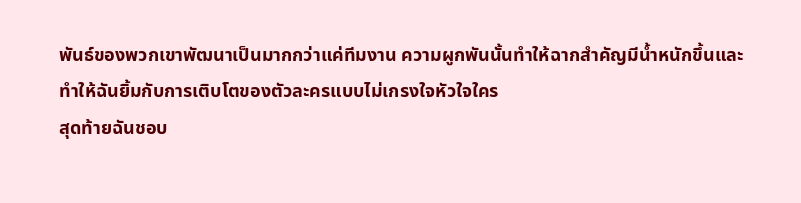พันธ์ของพวกเขาพัฒนาเป็นมากกว่าแค่ทีมงาน ความผูกพันนั้นทำให้ฉากสำคัญมีน้ำหนักขึ้นและทำให้ฉันยิ้มกับการเติบโตของตัวละครแบบไม่เกรงใจหัวใจใคร
สุดท้ายฉันชอบ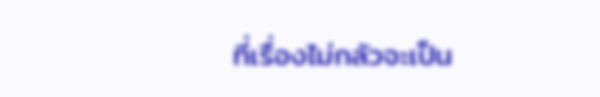ที่เรื่องไม่กลัวจะเป็น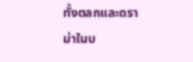ทั้งตลกและดราม่าในบ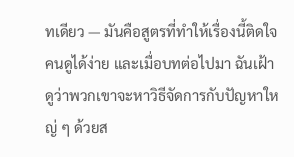ทเดียว — มันคือสูตรที่ทำให้เรื่องนี้ติดใจคนดูได้ง่าย และเมื่อบทต่อไปมา ฉันเฝ้าดูว่าพวกเขาจะหาวิธีจัดการกับปัญหาใหญ่ ๆ ด้วยส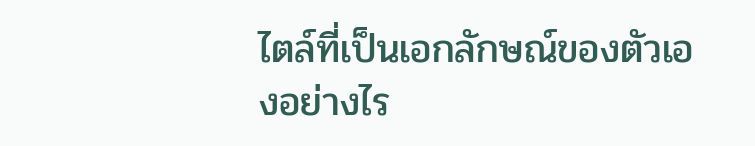ไตล์ที่เป็นเอกลักษณ์ของตัวเองอย่างไร